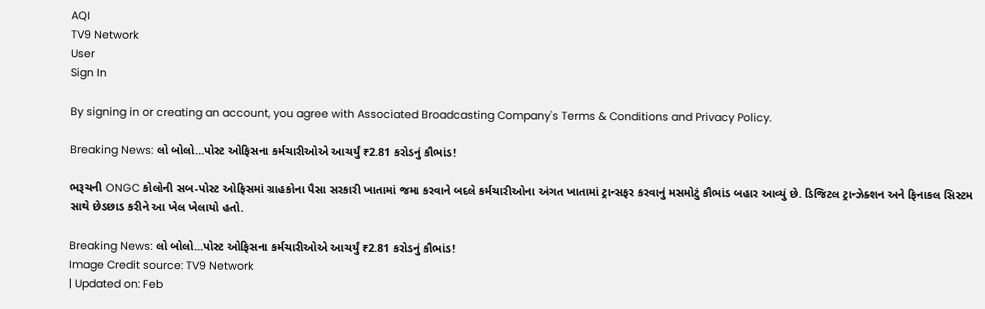AQI
TV9 Network
User
Sign In

By signing in or creating an account, you agree with Associated Broadcasting Company's Terms & Conditions and Privacy Policy.

Breaking News: લો બોલો…પોસ્ટ ઓફિસના કર્મચારીઓએ આચર્યું ₹2.81 કરોડનું કૌભાંડ!

ભરૂચની ONGC કોલોની સબ-પોસ્ટ ઓફિસમાં ગ્રાહકોના પૈસા સરકારી ખાતામાં જમા કરવાને બદલે કર્મચારીઓના અંગત ખાતામાં ટ્રાન્સફર કરવાનું મસમોટું કૌભાંડ બહાર આવ્યું છે. ડિજિટલ ટ્રાન્ઝેક્શન અને ફિનાકલ સિસ્ટમ સાથે છેડછાડ કરીને આ ખેલ ખેલાયો હતો.

Breaking News: લો બોલો...પોસ્ટ ઓફિસના કર્મચારીઓએ આચર્યું ₹2.81 કરોડનું કૌભાંડ!
Image Credit source: TV9 Network
| Updated on: Feb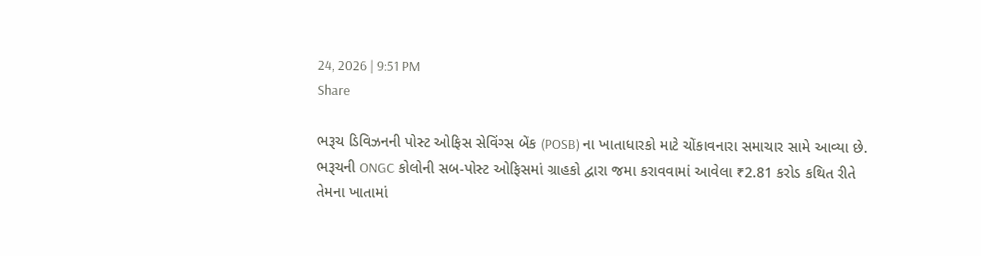24, 2026 | 9:51 PM
Share

ભરૂચ ડિવિઝનની પોસ્ટ ઓફિસ સેવિંગ્સ બેંક (POSB) ના ખાતાધારકો માટે ચોંકાવનારા સમાચાર સામે આવ્યા છે. ભરૂચની ONGC કોલોની સબ-પોસ્ટ ઓફિસમાં ગ્રાહકો દ્વારા જમા કરાવવામાં આવેલા ₹2.81 કરોડ કથિત રીતે તેમના ખાતામાં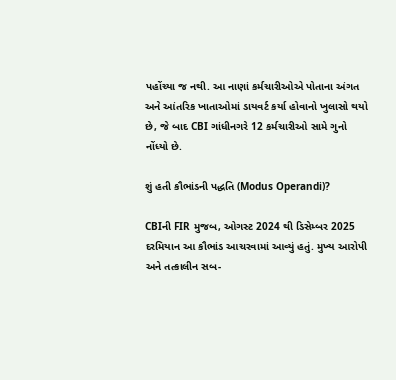પહોંચ્યા જ નથી. આ નાણાં કર્મચારીઓએ પોતાના અંગત અને આંતરિક ખાતાઓમાં ડાયવર્ટ કર્યા હોવાનો ખુલાસો થયો છે, જે બાદ CBI ગાંધીનગરે 12 કર્મચારીઓ સામે ગુનો નોંધ્યો છે.

શું હતી કૌભાંડની પદ્ધતિ (Modus Operandi)?

CBIની FIR મુજબ, ઓગસ્ટ 2024 થી ડિસેમ્બર 2025 દરમિયાન આ કૌભાંડ આચરવામાં આવ્યું હતું. મુખ્ય આરોપી અને તત્કાલીન સબ-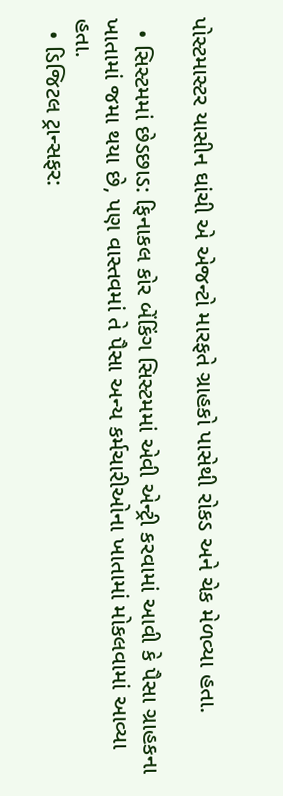પોસ્ટમાસ્ટર યાસીન ઘાંચી એ એજન્ટો મારફતે ગ્રાહકો પાસેથી રોકડ અને ચેક મેળવ્યા હતા.

  • સિસ્ટમમાં છેડછાડ: ફિનાકલ કોર બેંકિંગ સિસ્ટમમાં એવી એન્ટ્રી કરવામાં આવી કે પૈસા ગ્રાહકના ખાતામાં જમા થયા છે, પણ વાસ્તવમાં તે પૈસા અન્ય કર્મચારીઓના ખાતામાં મોકલવામાં આવ્યા હતા.
  • ડિજિટલ ટ્રાન્સફર: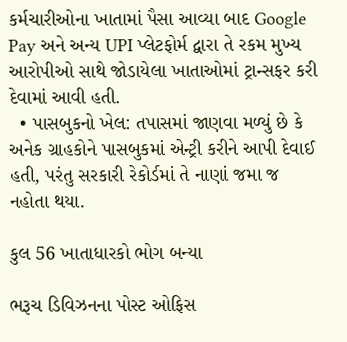કર્મચારીઓના ખાતામાં પૈસા આવ્યા બાદ Google Pay અને અન્ય UPI પ્લેટફોર્મ દ્વારા તે રકમ મુખ્ય આરોપીઓ સાથે જોડાયેલા ખાતાઓમાં ટ્રાન્સફર કરી દેવામાં આવી હતી.
  • પાસબુકનો ખેલ: તપાસમાં જાણવા મળ્યું છે કે અનેક ગ્રાહકોને પાસબુકમાં એન્ટ્રી કરીને આપી દેવાઈ હતી, પરંતુ સરકારી રેકોર્ડમાં તે નાણાં જમા જ નહોતા થયા.

કુલ 56 ખાતાધારકો ભોગ બન્યા

ભરૂચ ડિવિઝનના પોસ્ટ ઓફિસ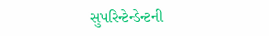સુપરિન્ટેન્ડેન્ટની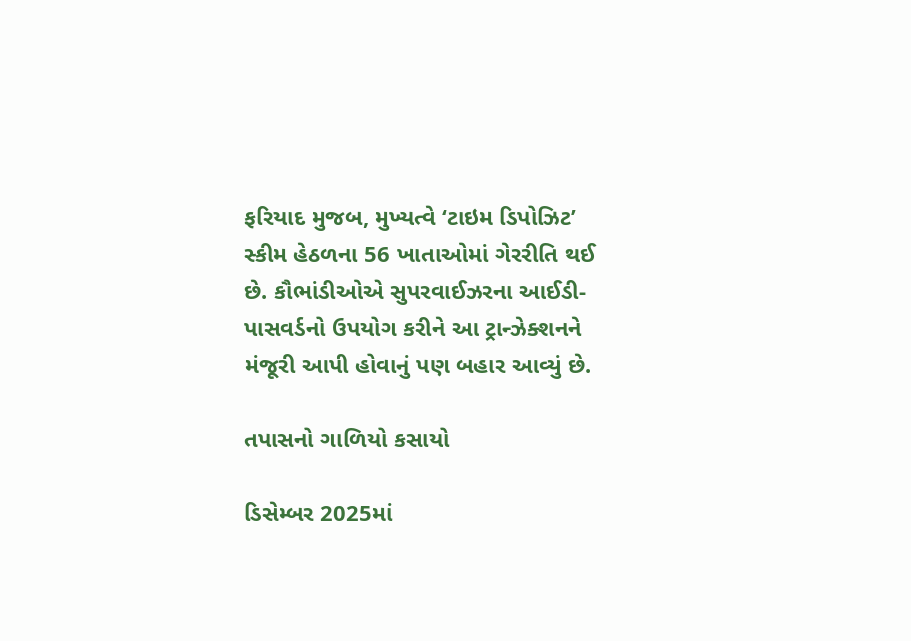ફરિયાદ મુજબ, મુખ્યત્વે ‘ટાઇમ ડિપોઝિટ’ સ્કીમ હેઠળના 56 ખાતાઓમાં ગેરરીતિ થઈ છે. કૌભાંડીઓએ સુપરવાઈઝરના આઈડી-પાસવર્ડનો ઉપયોગ કરીને આ ટ્રાન્ઝેક્શનને મંજૂરી આપી હોવાનું પણ બહાર આવ્યું છે.

તપાસનો ગાળિયો કસાયો

ડિસેમ્બર 2025માં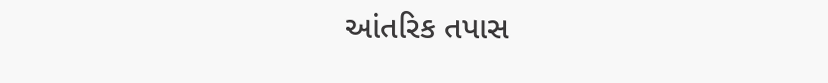આંતરિક તપાસ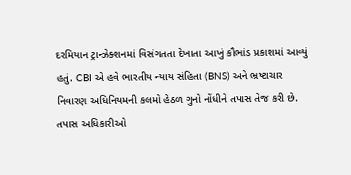દરમિયાન ટ્રાન્ઝેક્શનમાં વિસંગતતા દેખાતા આખું કૌભાંડ પ્રકાશમાં આવ્યું હતું. CBI એ હવે ભારતીય ન્યાય સંહિતા (BNS) અને ભ્રષ્ટાચાર નિવારણ અધિનિયમની કલમો હેઠળ ગુનો નોંધીને તપાસ તેજ કરી છે. તપાસ અધિકારીઓ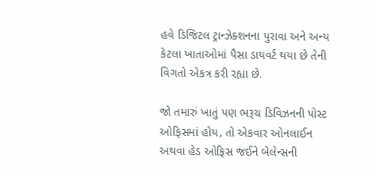હવે ડિજિટલ ટ્રાન્ઝેક્શનના પુરાવા અને અન્ય કેટલા ખાતાઓમાં પૈસા ડાયવર્ટ થયા છે તેની વિગતો એકત્ર કરી રહ્યા છે.

જો તમારું ખાતું પણ ભરૂચ ડિવિઝનની પોસ્ટ ઓફિસમાં હોય, તો એકવાર ઓનલાઈન અથવા હેડ ઓફિસ જઈને બેલેન્સની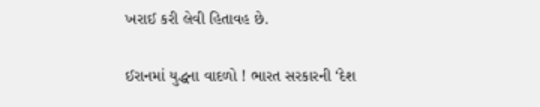ખરાઈ કરી લેવી હિતાવહ છે.

ઈરાનમાં યુદ્ધના વાદળો ! ભારત સરકારની ‘દેશ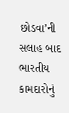છોડવા’ની સલાહ બાદ ભારતીય કામદારોનું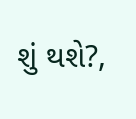શું થશે?,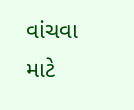વાંચવા માટે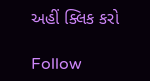અહીં ક્લિક કરો

Follow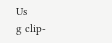Us
g clip-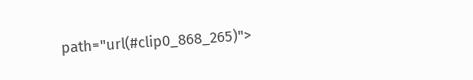path="url(#clip0_868_265)">